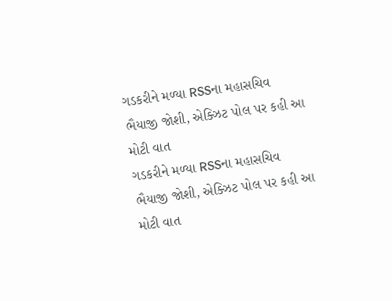ગડકરીને મળ્યા RSSના મહાસચિવ ભૈયાજી જોશી, એક્ઝિટ પોલ પર કહી આ મોટી વાત
ગડકરીને મળ્યા RSSના મહાસચિવ ભૈયાજી જોશી, એક્ઝિટ પોલ પર કહી આ મોટી વાત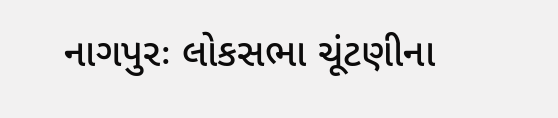નાગપુરઃ લોકસભા ચૂંટણીના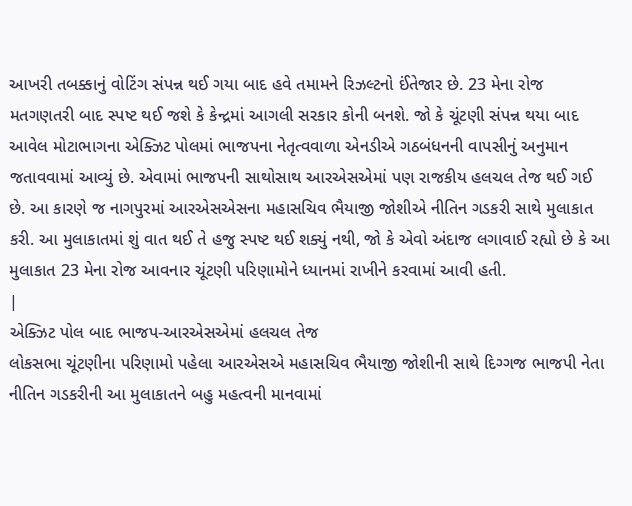આખરી તબક્કાનું વોટિંગ સંપન્ન થઈ ગયા બાદ હવે તમામને રિઝલ્ટનો ઈંતેજાર છે. 23 મેના રોજ મતગણતરી બાદ સ્પષ્ટ થઈ જશે કે કેન્દ્રમાં આગલી સરકાર કોની બનશે. જો કે ચૂંટણી સંપન્ન થયા બાદ આવેલ મોટાભાગના એક્ઝિટ પોલમાં ભાજપના નેતૃત્વવાળા એનડીએ ગઠબંધનની વાપસીનું અનુમાન જતાવવામાં આવ્યું છે. એવામાં ભાજપની સાથોસાથ આરએસએમાં પણ રાજકીય હલચલ તેજ થઈ ગઈ છે. આ કારણે જ નાગપુરમાં આરએસએસના મહાસચિવ ભૈયાજી જોશીએ નીતિન ગડકરી સાથે મુલાકાત કરી. આ મુલાકાતમાં શું વાત થઈ તે હજુ સ્પષ્ટ થઈ શક્યું નથી, જો કે એવો અંદાજ લગાવાઈ રહ્યો છે કે આ મુલાકાત 23 મેના રોજ આવનાર ચૂંટણી પરિણામોને ધ્યાનમાં રાખીને કરવામાં આવી હતી.
|
એક્ઝિટ પોલ બાદ ભાજપ-આરએસએમાં હલચલ તેજ
લોકસભા ચૂંટણીના પરિણામો પહેલા આરએસએ મહાસચિવ ભૈયાજી જોશીની સાથે દિગ્ગજ ભાજપી નેતા નીતિન ગડકરીની આ મુલાકાતને બહુ મહત્વની માનવામાં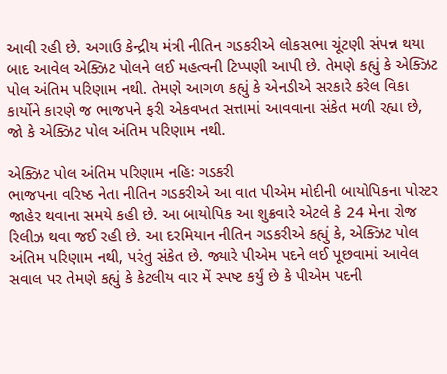આવી રહી છે. અગાઉ કેન્દ્રીય મંત્રી નીતિન ગડકરીએ લોકસભા ચૂંટણી સંપન્ન થયા બાદ આવેલ એક્ઝિટ પોલને લઈ મહત્વની ટિપ્પણી આપી છે. તેમણે કહ્યું કે એક્ઝિટ પોલ અંતિમ પરિણામ નથી. તેમણે આગળ કહ્યું કે એનડીએ સરકારે કરેલ વિકા કાર્યોને કારણે જ ભાજપને ફરી એકવખત સત્તામાં આવવાના સંકેત મળી રહ્યા છે, જો કે એક્ઝિટ પોલ અંતિમ પરિણામ નથી.

એક્ઝિટ પોલ અંતિમ પરિણામ નહિઃ ગડકરી
ભાજપના વરિષ્ઠ નેતા નીતિન ગડકરીએ આ વાત પીએમ મોદીની બાયોપિકના પોસ્ટર જાહેર થવાના સમયે કહી છે. આ બાયોપિક આ શુક્રવારે એટલે કે 24 મેના રોજ રિલીઝ થવા જઈ રહી છે. આ દરમિયાન નીતિન ગડકરીએ કહ્યું કે, એક્ઝિટ પોલ અંતિમ પરિણામ નથી, પરંતુ સંકેત છે. જ્યારે પીએમ પદને લઈ પૂછવામાં આવેલ સવાલ પર તેમણે કહ્યું કે કેટલીય વાર મેં સ્પષ્ટ કર્યું છે કે પીએમ પદની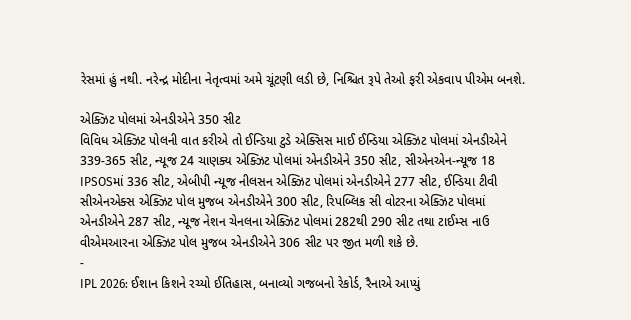રેસમાં હું નથી. નરેન્દ્ર મોદીના નેતૃત્વમાં અમે ચૂંટણી લડી છે, નિશ્ચિત રૂપે તેઓ ફરી એકવાપ પીએમ બનશે.

એક્ઝિટ પોલમાં એનડીએને 350 સીટ
વિવિધ એક્ઝિટ પોલની વાત કરીએ તો ઈન્ડિયા ટુડે એક્સિસ માઈ ઈન્ડિયા એક્ઝિટ પોલમાં એનડીએને 339-365 સીટ, ન્યૂજ 24 ચાણક્ય એક્ઝિટ પોલમાં એનડીએને 350 સીટ, સીએનએન-ન્યૂજ 18 IPSOSમાં 336 સીટ, એબીપી ન્યૂજ નીલસન એક્ઝિટ પોલમાં એનડીએને 277 સીટ, ઈન્ડિયા ટીવી સીએનએક્સ એક્ઝિટ પોલ મુજબ એનડીએને 300 સીટ, રિપબ્લિક સી વોટરના એક્ઝિટ પોલમાં એનડીએને 287 સીટ, ન્યૂજ નેશન ચેનલના એક્ઝિટ પોલમાં 282થી 290 સીટ તથા ટાઈમ્સ નાઉ વીએમઆરના એક્ઝિટ પોલ મુજબ એનડીએને 306 સીટ પર જીત મળી શકે છે.
-
IPL 2026: ઈશાન કિશને રચ્યો ઈતિહાસ, બનાવ્યો ગજબનો રેકોર્ડ, રૈનાએ આપ્યું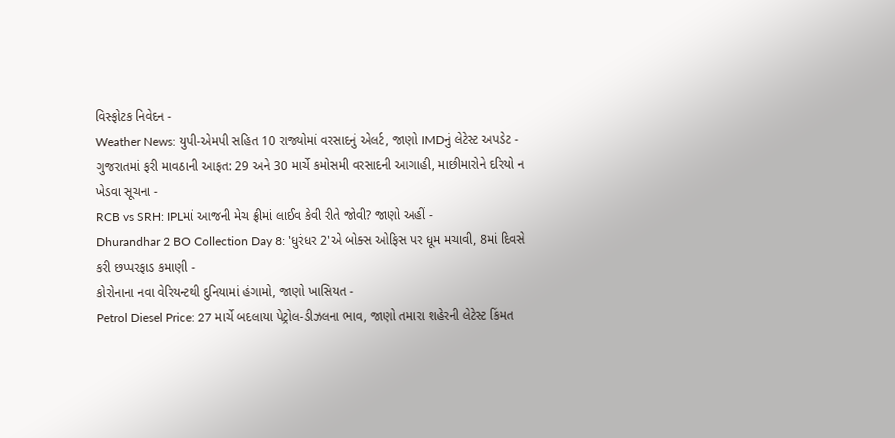વિસ્ફોટક નિવેદન -
Weather News: યુપી-એમપી સહિત 10 રાજ્યોમાં વરસાદનું એલર્ટ, જાણો IMDનું લેટેસ્ટ અપડેટ -
ગુજરાતમાં ફરી માવઠાની આફત: 29 અને 30 માર્ચે કમોસમી વરસાદની આગાહી, માછીમારોને દરિયો ન ખેડવા સૂચના -
RCB vs SRH: IPLમાં આજની મેચ ફ્રીમાં લાઈવ કેવી રીતે જોવી? જાણો અહીં -
Dhurandhar 2 BO Collection Day 8: 'ધુરંધર 2'એ બોક્સ ઓફિસ પર ધૂમ મચાવી, 8માં દિવસે કરી છપ્પરફાડ કમાણી -
કોરોનાના નવા વેરિયન્ટથી દુનિયામાં હંગામો, જાણો ખાસિયત -
Petrol Diesel Price: 27 માર્ચે બદલાયા પેટ્રોલ-ડીઝલના ભાવ, જાણો તમારા શહેરની લેટેસ્ટ કિંમત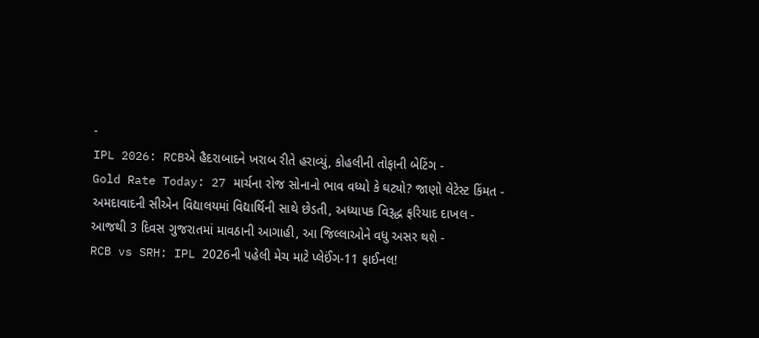-
IPL 2026: RCBએ હૈદરાબાદને ખરાબ રીતે હરાવ્યું, કોહલીની તોફાની બેટિંગ -
Gold Rate Today: 27 માર્ચના રોજ સોનાનો ભાવ વધ્યો કે ઘટ્યો? જાણો લેટેસ્ટ કિંમત -
અમદાવાદની સીએન વિદ્યાલયમાં વિદ્યાર્થિની સાથે છેડતી, અધ્યાપક વિરૂદ્ધ ફરિયાદ દાખલ -
આજથી 3 દિવસ ગુજરાતમાં માવઠાની આગાહી, આ જિલ્લાઓને વધુ અસર થશે -
RCB vs SRH: IPL 2026ની પહેલી મેચ માટે પ્લેઈંગ-11 ફાઈનલ!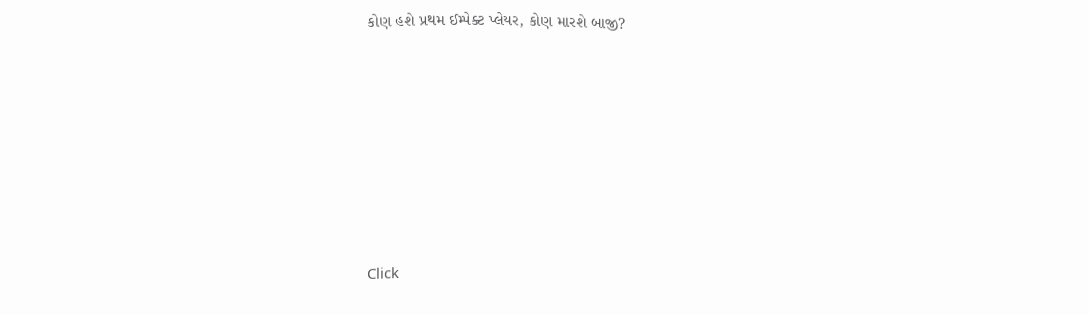કોણ હશે પ્રથમ ઈમ્પેક્ટ પ્લેયર, કોણ મારશે બાજી?











Click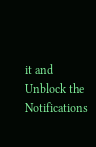it and Unblock the Notifications